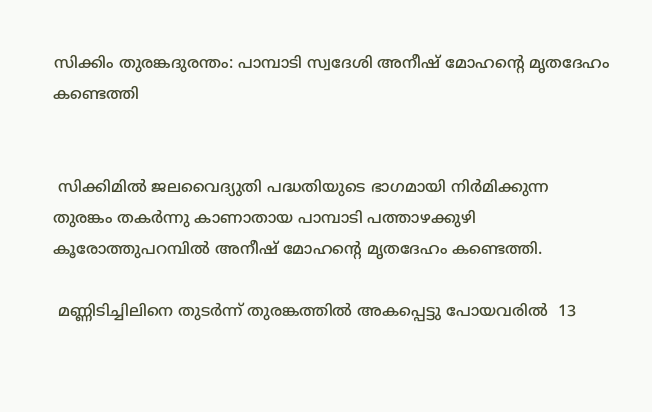സിക്കിം തുരങ്കദുരന്തം: പാമ്പാടി സ്വദേശി അനീഷ് മോഹൻ്റെ മൃതദേഹം കണ്ടെത്തി


 സിക്കിമിൽ ജലവൈദ്യുതി പദ്ധതിയുടെ ഭാഗമായി നിർമിക്കുന്ന തുരങ്കം തകർന്നു കാണാതായ പാമ്പാടി പത്താഴക്കുഴി കൂരോത്തുപറമ്പിൽ അനീഷ് മോഹൻ്റെ മൃതദേഹം കണ്ടെത്തി.

 മണ്ണിടിച്ചിലിനെ തുടർന്ന് തുരങ്കത്തിൽ അകപ്പെട്ടു പോയവരിൽ  13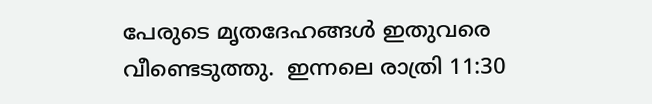പേരുടെ മൃതദേഹങ്ങൾ ഇതുവരെ വീണ്ടെടുത്തു.  ഇന്നലെ രാത്രി 11:30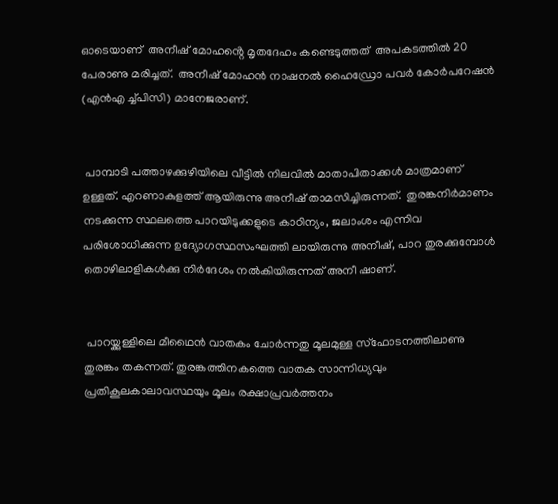ഓടെയാണ്  അനീഷ് മോഹൻ്റെ മൃതദേഹം കണ്ടെടുത്തത്  അപകടത്തിൽ 20 പേരാണു മരിച്ചത്.  അനീഷ് മോഹൻ നാഷനൽ ഹൈഡ്രോ പവർ കോർപറേഷൻ (എൻഎ ച്ച്പിസി) മാനേജരാണ്.


 പാമ്പാടി പത്താഴക്കുഴിയിലെ വീട്ടിൽ നിലവിൽ മാതാപിതാക്കൾ മാത്രമാണ് ഉള്ളത്. എറണാകുളത്ത് ആയിരുന്നു അനീഷ് താമസിച്ചിരുന്നത്.  തുരങ്കനിർമാണം നടക്കുന്ന സ്ഥലത്തെ പാറയിടുക്കളുടെ കാഠിന്യം, ജലാംശം എന്നിവ പരിശോധിക്കുന്ന ഉദ്യോഗസ്ഥസംഘത്തി ലായിരുന്നു അനീഷ്, പാറ തുരക്കുമ്പോൾ തൊഴിലാളികൾക്കു നിർദേശം നൽകിയിരുന്നത് അനീ ഷാണ്.


 പാറയ്ക്കുള്ളിലെ മീഥൈൻ വാതകം ചോർന്നതു മൂലമുള്ള സ്ഫോടനത്തിലാണു തുരങ്കം തകന്നത്. തുരങ്കത്തിനകത്തെ വാതക സാന്നിധ്യവും പ്രതികൂലകാലാവസ്ഥയും മൂലം രക്ഷാപ്രവർത്തനം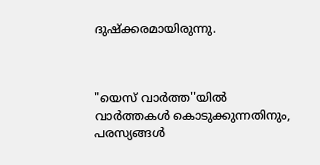ദുഷ്ക്കരമായിരുന്നു.



"യെസ് വാർത്ത''യിൽ
വാർത്തകൾ കൊടുക്കുന്നതിനും,
പരസ്യങ്ങൾ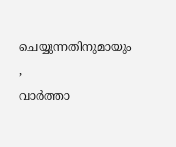ചെയ്യുന്നതിനുമായും ,
വാർത്താ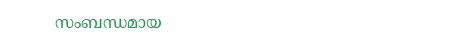സംബന്ധമായ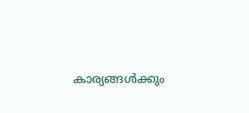കാര്യങ്ങൾക്കും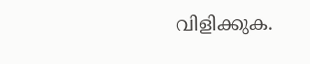വിളിക്കുക.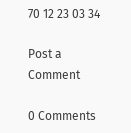70 12 23 03 34

Post a Comment

0 Comments